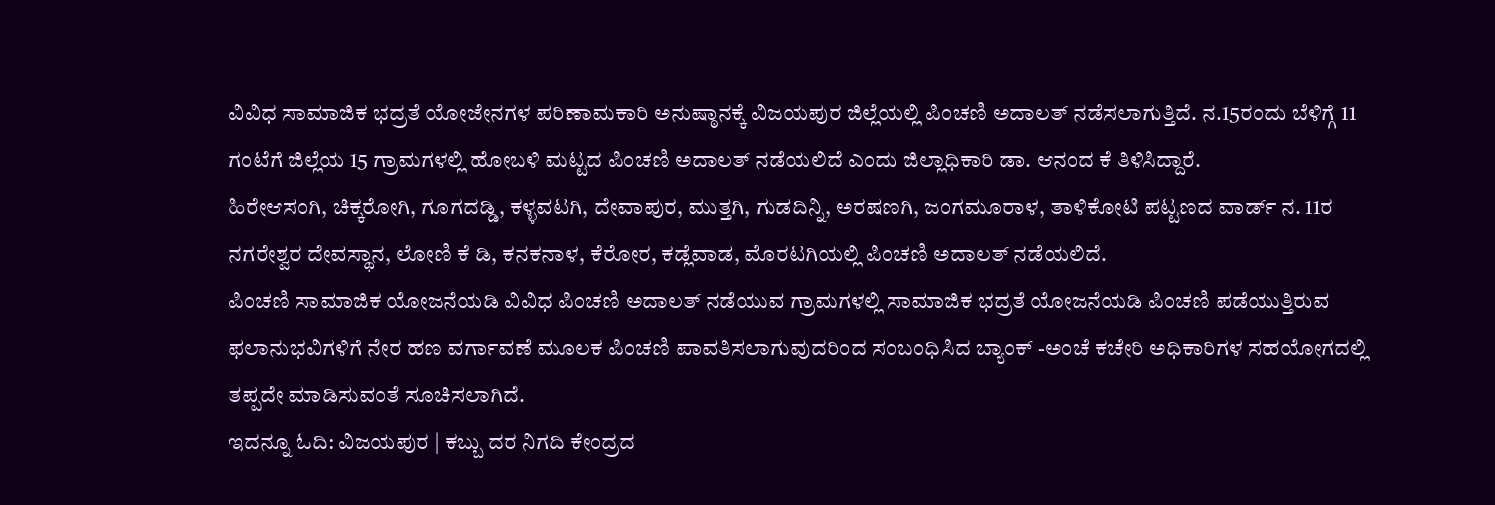ವಿವಿಧ ಸಾಮಾಜಿಕ ಭದ್ರತೆ ಯೋಜೇನಗಳ ಪರಿಣಾಮಕಾರಿ ಅನುಷ್ಠಾನಕ್ಕೆ ವಿಜಯಪುರ ಜಿಲ್ಲೆಯಲ್ಲಿ ಪಿಂಚಣಿ ಅದಾಲತ್ ನಡೆಸಲಾಗುತ್ತಿದೆ. ನ.15ರಂದು ಬೆಳಿಗ್ಗೆ 11 ಗಂಟೆಗೆ ಜಿಲ್ಲೆಯ 15 ಗ್ರಾಮಗಳಲ್ಲಿ ಹೋಬಳಿ ಮಟ್ಟದ ಪಿಂಚಣಿ ಅದಾಲತ್ ನಡೆಯಲಿದೆ ಎಂದು ಜಿಲ್ಲಾಧಿಕಾರಿ ಡಾ. ಆನಂದ ಕೆ ತಿಳಿಸಿದ್ದಾರೆ.
ಹಿರೇಆಸಂಗಿ, ಚಿಕ್ಕರೋಗಿ, ಗೂಗದಡ್ಡಿ, ಕಳ್ಳವಟಗಿ, ದೇವಾಪುರ, ಮುತ್ತಗಿ, ಗುಡದಿನ್ನಿ, ಅರಷಣಗಿ, ಜಂಗಮೂರಾಳ, ತಾಳಿಕೋಟಿ ಪಟ್ಟಣದ ವಾರ್ಡ್ ನ. 11ರ ನಗರೇಶ್ವರ ದೇವಸ್ಥಾನ, ಲೋಣಿ ಕೆ ಡಿ, ಕನಕನಾಳ, ಕೆರೋರ, ಕಡ್ಲೆವಾಡ, ಮೊರಟಗಿಯಲ್ಲಿ ಪಿಂಚಣಿ ಅದಾಲತ್ ನಡೆಯಲಿದೆ.
ಪಿಂಚಣಿ ಸಾಮಾಜಿಕ ಯೋಜನೆಯಡಿ ವಿವಿಧ ಪಿಂಚಣಿ ಅದಾಲತ್ ನಡೆಯುವ ಗ್ರಾಮಗಳಲ್ಲಿ ಸಾಮಾಜಿಕ ಭದ್ರತೆ ಯೋಜನೆಯಡಿ ಪಿಂಚಣಿ ಪಡೆಯುತ್ತಿರುವ ಫಲಾನುಭವಿಗಳಿಗೆ ನೇರ ಹಣ ವರ್ಗಾವಣೆ ಮೂಲಕ ಪಿಂಚಣಿ ಪಾವತಿಸಲಾಗುವುದರಿಂದ ಸಂಬಂಧಿಸಿದ ಬ್ಯಾಂಕ್ -ಅಂಚೆ ಕಚೇರಿ ಅಧಿಕಾರಿಗಳ ಸಹಯೋಗದಲ್ಲಿ ತಪ್ಪದೇ ಮಾಡಿಸುವಂತೆ ಸೂಚಿಸಲಾಗಿದೆ.
ಇದನ್ನೂ ಓದಿ: ವಿಜಯಪುರ | ಕಬ್ಬು ದರ ನಿಗದಿ ಕೇಂದ್ರದ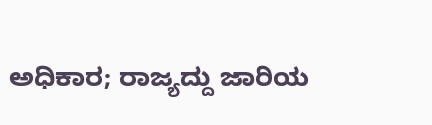ಅಧಿಕಾರ; ರಾಜ್ಯದ್ದು ಜಾರಿಯ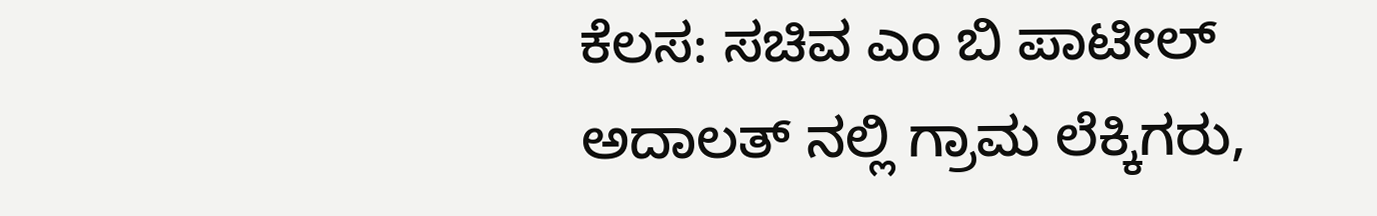ಕೆಲಸ: ಸಚಿವ ಎಂ ಬಿ ಪಾಟೀಲ್
ಅದಾಲತ್ ನಲ್ಲಿ ಗ್ರಾಮ ಲೆಕ್ಕಿಗರು,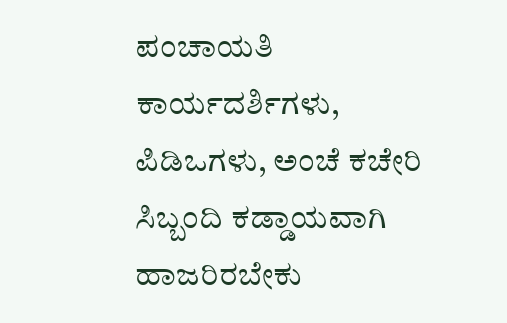ಪಂಚಾಯತಿ ಕಾರ್ಯದರ್ಶಿಗಳು, ಪಿಡಿಒಗಳು, ಅಂಚೆ ಕಚೇರಿ ಸಿಬ್ಬಂದಿ ಕಡ್ಡಾಯವಾಗಿ ಹಾಜರಿರಬೇಕು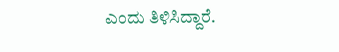ಎಂದು ತಿಳಿಸಿದ್ದಾರೆ.